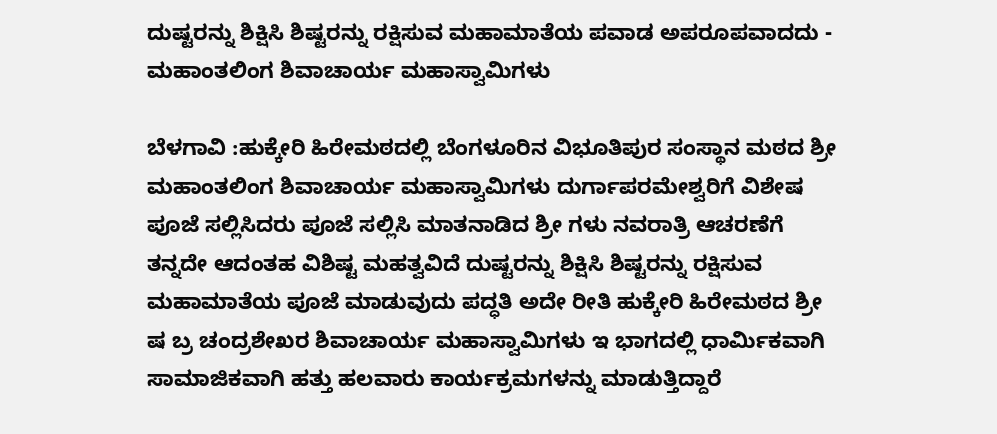ದುಷ್ಟರನ್ನು ಶಿಕ್ಷಿಸಿ ಶಿಷ್ಟರನ್ನು ರಕ್ಷಿಸುವ ಮಹಾಮಾತೆಯ ಪವಾಡ ಅಪರೂಪವಾದದು - ಮಹಾಂತಲಿಂಗ ಶಿವಾಚಾರ್ಯ ಮಹಾಸ್ವಾಮಿಗಳು

ಬೆಳಗಾವಿ :ಹುಕ್ಕೇರಿ ಹಿರೇಮಠದಲ್ಲಿ ಬೆಂಗಳೂರಿನ ವಿಭೂತಿಪುರ ಸಂಸ್ಥಾನ ಮಠದ ಶ್ರೀ ಮಹಾಂತಲಿಂಗ ಶಿವಾಚಾರ್ಯ ಮಹಾಸ್ವಾಮಿಗಳು ದುರ್ಗಾಪರಮೇಶ್ವರಿಗೆ ವಿಶೇಷ ಪೂಜೆ ಸಲ್ಲಿಸಿದರು ಪೂಜೆ ಸಲ್ಲಿಸಿ ಮಾತನಾಡಿದ ಶ್ರೀ ಗಳು ನವರಾತ್ರಿ ಆಚರಣೆಗೆ ತನ್ನದೇ ಆದಂತಹ ವಿಶಿಷ್ಟ ಮಹತ್ವವಿದೆ ದುಷ್ಟರನ್ನು ಶಿಕ್ಷಿಸಿ ಶಿಷ್ಟರನ್ನು ರಕ್ಷಿಸುವ ಮಹಾಮಾತೆಯ ಪೂಜೆ ಮಾಡುವುದು ಪದ್ಧತಿ ಅದೇ ರೀತಿ ಹುಕ್ಕೇರಿ ಹಿರೇಮಠದ ಶ್ರೀ ಷ ಬ್ರ ಚಂದ್ರಶೇಖರ ಶಿವಾಚಾರ್ಯ ಮಹಾಸ್ವಾಮಿಗಳು ಇ ಭಾಗದಲ್ಲಿ ಧಾರ್ಮಿಕವಾಗಿ ಸಾಮಾಜಿಕವಾಗಿ ಹತ್ತು ಹಲವಾರು ಕಾರ್ಯಕ್ರಮಗಳನ್ನು ಮಾಡುತ್ತಿದ್ದಾರೆ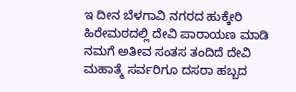ಇ ದೀನ ಬೆಳಗಾವಿ ನಗರದ ಹುಕ್ಕೇರಿ ಹಿರೇಮಠದಲ್ಲಿ ದೇವಿ ಪಾರಾಯಣ ಮಾಡಿ ನಮಗೆ ಅತೀವ ಸಂತಸ ತಂದಿದೆ ದೇವಿ ಮಹಾತ್ಮೆ ಸರ್ವರಿಗೂ ದಸರಾ ಹಬ್ಬದ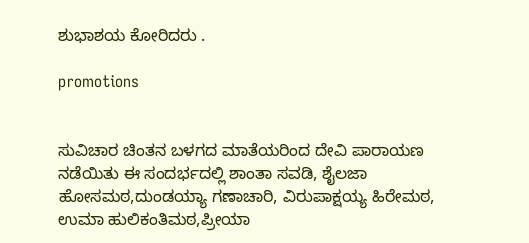ಶುಭಾಶಯ ಕೋರಿದರು .

promotions


ಸುವಿಚಾರ ಚಿಂತನ ಬಳಗದ ಮಾತೆಯರಿಂದ ದೇವಿ ಪಾರಾಯಣ ನಡೆಯಿತು ಈ ಸಂದರ್ಭದಲ್ಲಿ ಶಾಂತಾ ಸವಡಿ, ಶೈಲಜಾ ಹೋಸಮಠ,ದುಂಡಯ್ಯಾ ಗಣಾಚಾರಿ, ವಿರುಪಾಕ್ಷಯ್ಯ ಹಿರೇಮಠ, ಉಮಾ ಹುಲಿಕಂತಿಮಠ,ಪ್ರೀಯಾ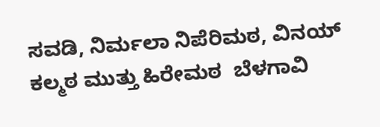ಸವಡಿ, ನಿರ್ಮಲಾ ನಿಪೆರಿಮಠ, ವಿನಯ್ ಕಲ್ಮಠ ಮುತ್ತು ಹಿರೇಮಠ  ಬೆಳಗಾವಿ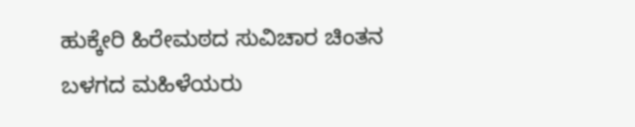ಹುಕ್ಕೇರಿ ಹಿರೇಮಠದ ಸುವಿಚಾರ ಚಿಂತನ ಬಳಗದ ಮಹಿಳೆಯರು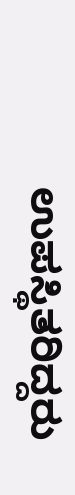ಉಪಸ್ಥಿತರಿದ್ದರು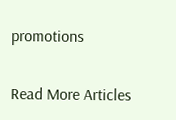promotions

Read More Articles